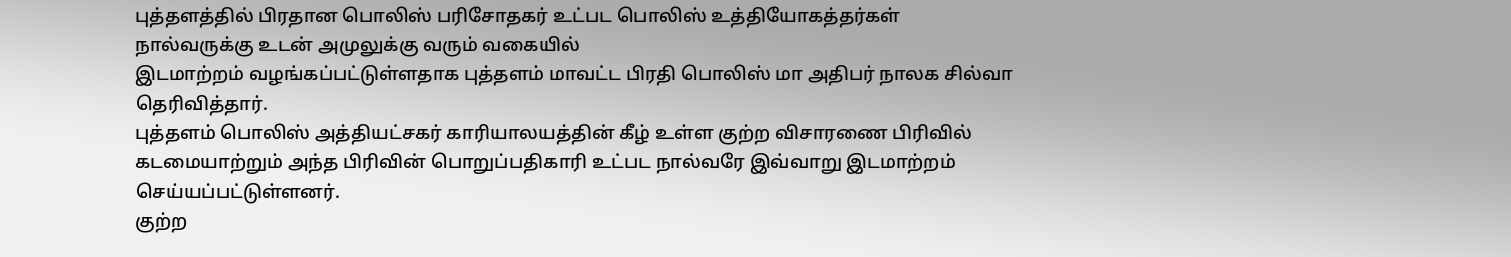புத்தளத்தில் பிரதான பொலிஸ் பரிசோதகர் உட்பட பொலிஸ் உத்தியோகத்தர்கள் நால்வருக்கு உடன் அமுலுக்கு வரும் வகையில்
இடமாற்றம் வழங்கப்பட்டுள்ளதாக புத்தளம் மாவட்ட பிரதி பொலிஸ் மா அதிபர் நாலக சில்வா தெரிவித்தார்.
புத்தளம் பொலிஸ் அத்தியட்சகர் காரியாலயத்தின் கீழ் உள்ள குற்ற விசாரணை பிரிவில்
கடமையாற்றும் அந்த பிரிவின் பொறுப்பதிகாரி உட்பட நால்வரே இவ்வாறு இடமாற்றம் செய்யப்பட்டுள்ளனர்.
குற்ற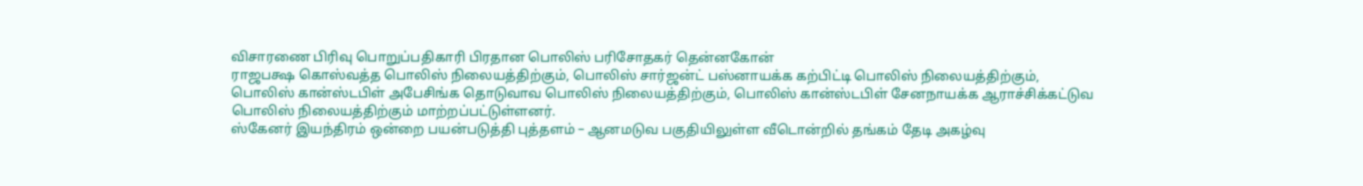விசாரணை பிரிவு பொறுப்பதிகாரி பிரதான பொலிஸ் பரிசோதகர் தென்னகோன்
ராஜபக்ஷ கொஸ்வத்த பொலிஸ் நிலையத்திற்கும், பொலிஸ் சார்ஜன்ட் பஸ்னாயக்க கற்பிட்டி பொலிஸ் நிலையத்திற்கும்,
பொலிஸ் கான்ஸ்டபிள் அபேசிங்க தொடுவாவ பொலிஸ் நிலையத்திற்கும், பொலிஸ் கான்ஸ்டபிள் சேனநாயக்க ஆராச்சிக்கட்டுவ
பொலிஸ் நிலையத்திற்கும் மாற்றப்பட்டுள்ளனர்.
ஸ்கேனர் இயந்திரம் ஒன்றை பயன்படுத்தி புத்தளம் – ஆனமடுவ பகுதியிலுள்ள வீடொன்றில் தங்கம் தேடி அகழ்வு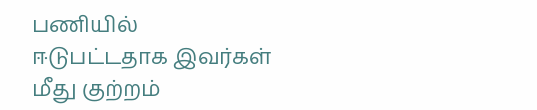பணியில்
ஈடுபட்டதாக இவர்கள் மீது குற்றம்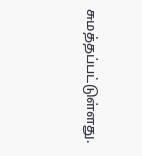சுமத்தப்பட்டுள்ளது.